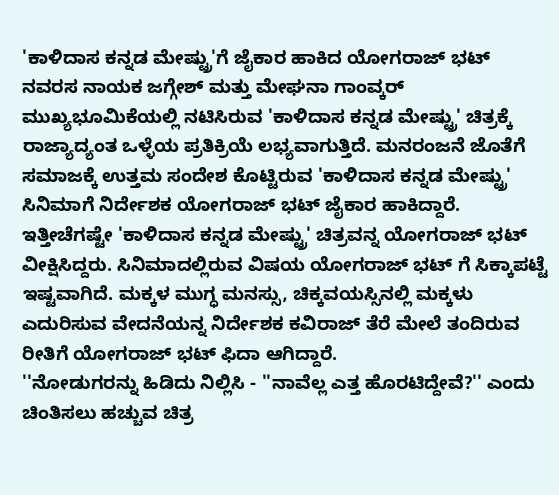'ಕಾಳಿದಾಸ ಕನ್ನಡ ಮೇಷ್ಟ್ರು'ಗೆ ಜೈಕಾರ ಹಾಕಿದ ಯೋಗರಾಜ್ ಭಟ್
ನವರಸ ನಾಯಕ ಜಗ್ಗೇಶ್ ಮತ್ತು ಮೇಘನಾ ಗಾಂವ್ಕರ್ ಮುಖ್ಯಭೂಮಿಕೆಯಲ್ಲಿ ನಟಿಸಿರುವ 'ಕಾಳಿದಾಸ ಕನ್ನಡ ಮೇಷ್ಟ್ರು' ಚಿತ್ರಕ್ಕೆ ರಾಜ್ಯಾದ್ಯಂತ ಒಳ್ಳೆಯ ಪ್ರತಿಕ್ರಿಯೆ ಲಭ್ಯವಾಗುತ್ತಿದೆ. ಮನರಂಜನೆ ಜೊತೆಗೆ ಸಮಾಜಕ್ಕೆ ಉತ್ತಮ ಸಂದೇಶ ಕೊಟ್ಟಿರುವ 'ಕಾಳಿದಾಸ ಕನ್ನಡ ಮೇಷ್ಟ್ರು' ಸಿನಿಮಾಗೆ ನಿರ್ದೇಶಕ ಯೋಗರಾಜ್ ಭಟ್ ಜೈಕಾರ ಹಾಕಿದ್ದಾರೆ.
ಇತ್ತೀಚೆಗಷ್ಟೇ 'ಕಾಳಿದಾಸ ಕನ್ನಡ ಮೇಷ್ಟ್ರು' ಚಿತ್ರವನ್ನ ಯೋಗರಾಜ್ ಭಟ್ ವೀಕ್ಷಿಸಿದ್ದರು. ಸಿನಿಮಾದಲ್ಲಿರುವ ವಿಷಯ ಯೋಗರಾಜ್ ಭಟ್ ಗೆ ಸಿಕ್ಕಾಪಟ್ಟೆ ಇಷ್ಟವಾಗಿದೆ. ಮಕ್ಕಳ ಮುಗ್ಧ ಮನಸ್ಸು, ಚಿಕ್ಕವಯಸ್ಸಿನಲ್ಲಿ ಮಕ್ಕಳು ಎದುರಿಸುವ ವೇದನೆಯನ್ನ ನಿರ್ದೇಶಕ ಕವಿರಾಜ್ ತೆರೆ ಮೇಲೆ ತಂದಿರುವ ರೀತಿಗೆ ಯೋಗರಾಜ್ ಭಟ್ ಫಿದಾ ಆಗಿದ್ದಾರೆ.
''ನೋಡುಗರನ್ನು ಹಿಡಿದು ನಿಲ್ಲಿಸಿ - ''ನಾವೆಲ್ಲ ಎತ್ತ ಹೊರಟಿದ್ದೇವೆ?'' ಎಂದು ಚಿಂತಿಸಲು ಹಚ್ಚುವ ಚಿತ್ರ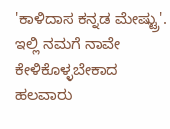'ಕಾಳಿದಾಸ ಕನ್ನಡ ಮೇಷ್ಟ್ರು'. ಇಲ್ಲಿ ನಮಗೆ ನಾವೇ ಕೇಳಿಕೊಳ್ಳಬೇಕಾದ ಹಲವಾರು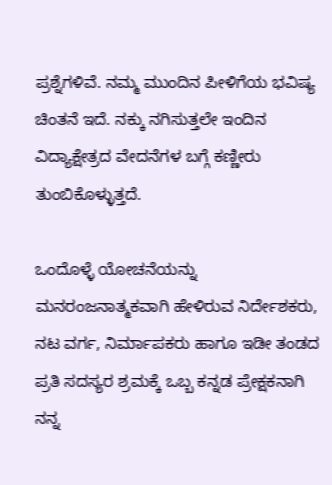ಪ್ರಶ್ನೆಗಳಿವೆ. ನಮ್ಮ ಮುಂದಿನ ಪೀಳಿಗೆಯ ಭವಿಷ್ಯ ಚಿಂತನೆ ಇದೆ. ನಕ್ಕು ನಗಿಸುತ್ತಲೇ ಇಂದಿನ ವಿದ್ಯಾಕ್ಷೇತ್ರದ ವೇದನೆಗಳ ಬಗ್ಗೆ ಕಣ್ಣೀರು ತುಂಬಿಕೊಳ್ಳುತ್ತದೆ.

ಒಂದೊಳ್ಳೆ ಯೋಚನೆಯನ್ನು ಮನರಂಜನಾತ್ಮಕವಾಗಿ ಹೇಳಿರುವ ನಿರ್ದೇಶಕರು, ನಟ ವರ್ಗ, ನಿರ್ಮಾಪಕರು ಹಾಗೂ ಇಡೀ ತಂಡದ ಪ್ರತಿ ಸದಸ್ಯರ ಶ್ರಮಕ್ಕೆ ಒಬ್ಬ ಕನ್ನಡ ಪ್ರೇಕ್ಷಕನಾಗಿ ನನ್ನ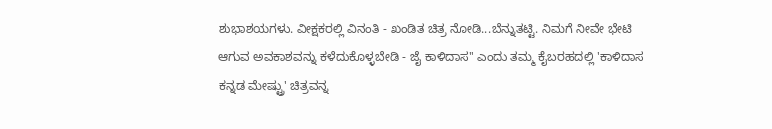ಶುಭಾಶಯಗಳು. ವೀಕ್ಷಕರಲ್ಲಿ ವಿನಂತಿ - ಖಂಡಿತ ಚಿತ್ರ ನೋಡಿ...ಬೆನ್ನುತಟ್ಟಿ. ನಿಮಗೆ ನೀವೇ ಭೇಟಿ ಆಗುವ ಅವಕಾಶವನ್ನು ಕಳೆದುಕೊಳ್ಳಬೇಡಿ - ಜೈ ಕಾಳಿದಾಸ'' ಎಂದು ತಮ್ಮ ಕೈಬರಹದಲ್ಲಿ 'ಕಾಳಿದಾಸ ಕನ್ನಡ ಮೇಷ್ಟ್ರು' ಚಿತ್ರವನ್ನ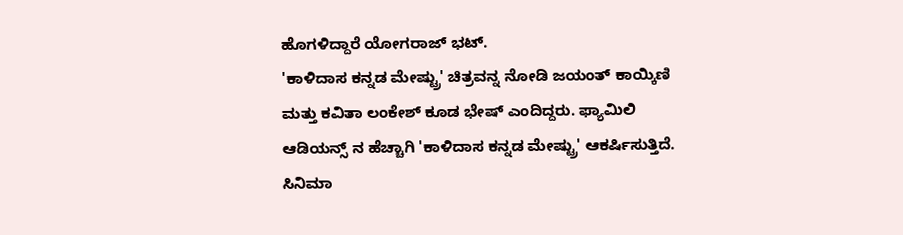ಹೊಗಳಿದ್ದಾರೆ ಯೋಗರಾಜ್ ಭಟ್.
'ಕಾಳಿದಾಸ ಕನ್ನಡ ಮೇಷ್ಟ್ರು' ಚಿತ್ರವನ್ನ ನೋಡಿ ಜಯಂತ್ ಕಾಯ್ಕಿಣಿ ಮತ್ತು ಕವಿತಾ ಲಂಕೇಶ್ ಕೂಡ ಭೇಷ್ ಎಂದಿದ್ದರು. ಫ್ಯಾಮಿಲಿ ಆಡಿಯನ್ಸ್ ನ ಹೆಚ್ಚಾಗಿ 'ಕಾಳಿದಾಸ ಕನ್ನಡ ಮೇಷ್ಟ್ರು' ಆಕರ್ಷಿಸುತ್ತಿದೆ. ಸಿನಿಮಾ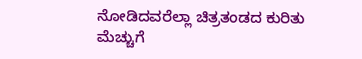ನೋಡಿದವರೆಲ್ಲಾ ಚಿತ್ರತಂಡದ ಕುರಿತು ಮೆಚ್ಚುಗೆ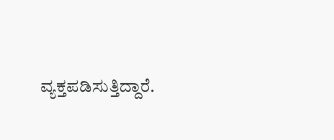ವ್ಯಕ್ತಪಡಿಸುತ್ತಿದ್ದಾರೆ.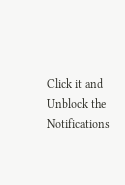Click it and Unblock the Notifications